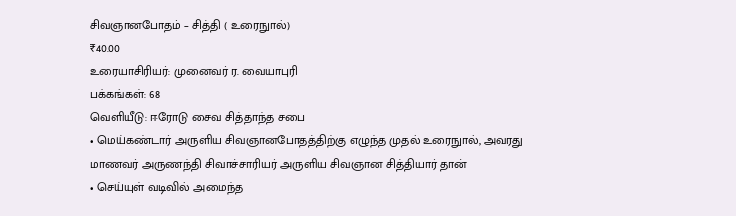சிவஞானபோதம் – சித்தி ( உரைநுால்)
₹40.00
உரையாசிரியர்: முனைவர் ர. வையாபுரி
பக்கங்கள்: 68
வெளியீடு: ஈரோடு சைவ சித்தாந்த சபை
• மெய்கண்டார் அருளிய சிவஞானபோதத்திற்கு எழுந்த முதல் உரைநுால், அவரது மாணவர் அருணந்தி சிவாச்சாரியர் அருளிய சிவஞான சித்தியார் தான்
• செய்யுள் வடிவில் அமைந்த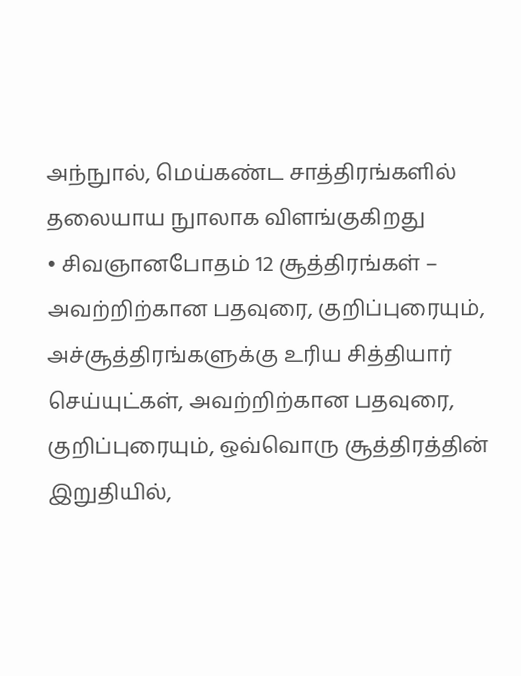அந்நுால், மெய்கண்ட சாத்திரங்களில் தலையாய நுாலாக விளங்குகிறது
• சிவஞானபோதம் 12 சூத்திரங்கள் – அவற்றிற்கான பதவுரை, குறிப்புரையும், அச்சூத்திரங்களுக்கு உரிய சித்தியார் செய்யுட்கள், அவற்றிற்கான பதவுரை, குறிப்புரையும், ஒவ்வொரு சூத்திரத்தின் இறுதியில்,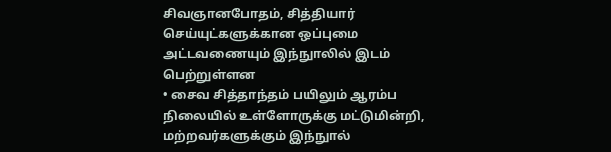சிவஞானபோதம், சித்தியார் செய்யுட்களுக்கான ஒப்புமை அட்டவணையும் இந்நுாலில் இடம் பெற்றுள்ளன
• சைவ சித்தாந்தம் பயிலும் ஆரம்ப நிலையில் உள்ளோருக்கு மட்டுமின்றி, மற்றவர்களுக்கும் இந்நுால்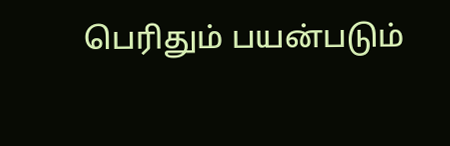பெரிதும் பயன்படும்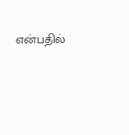என்பதில்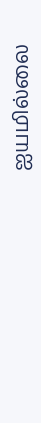ஐயமில்லை